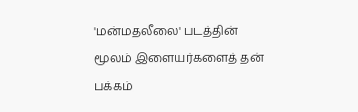'மன்மதலீலை' படத்தின் மூலம் இளையர்களைத் தன் பக்கம்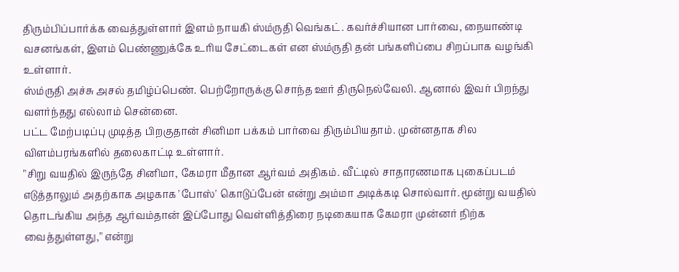திரும்பிப்பார்க்க வைத்துள்ளார் இளம் நாயகி ஸ்ம்ருதி வெங்கட். கவர்ச்சியான பார்வை, நையாண்டி வசனங்கள், இளம் பெண்ணுக்கே உரிய சேட்டைகள் என ஸ்ம்ருதி தன் பங்களிப்பை சிறப்பாக வழங்கி உள்ளார்.
ஸ்ம்ருதி அச்சு அசல் தமிழ்ப்பெண். பெற்றோருக்கு சொந்த ஊர் திருநெல்வேலி. ஆனால் இவர் பிறந்து வளர்ந்தது எல்லாம் சென்னை.
பட்ட மேற்படிப்பு முடித்த பிறகுதான் சினிமா பக்கம் பார்வை திரும்பியதாம். முன்னதாக சில விளம்பரங்களில் தலைகாட்டி உள்ளார்.
"சிறு வயதில் இருந்தே சினிமா, கேமரா மீதான ஆர்வம் அதிகம். வீட்டில் சாதாரணமாக புகைப்படம் எடுத்தாலும் அதற்காக அழகாக 'போஸ்' கொடுப்பேன் என்று அம்மா அடிக்கடி சொல்வார். மூன்று வயதில் தொடங்கிய அந்த ஆர்வம்தான் இப்போது வெள்ளித்திரை நடிகையாக கேமரா முன்னர் நிற்க வைத்துள்ளது," என்று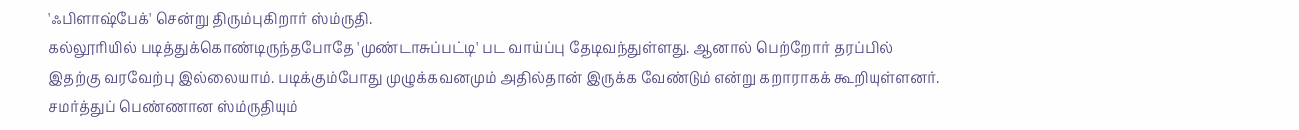'ஃபிளாஷ்பேக்' சென்று திரும்புகிறார் ஸ்ம்ருதி.
கல்லூரியில் படித்துக்கொண்டிருந்தபோதே 'முண்டாசுப்பட்டி' பட வாய்ப்பு தேடிவந்துள்ளது. ஆனால் பெற்றோர் தரப்பில் இதற்கு வரவேற்பு இல்லையாம். படிக்கும்போது முழுக்கவனமும் அதில்தான் இருக்க வேண்டும் என்று கறாராகக் கூறியுள்ளனர்.
சமர்த்துப் பெண்ணான ஸ்ம்ருதியும்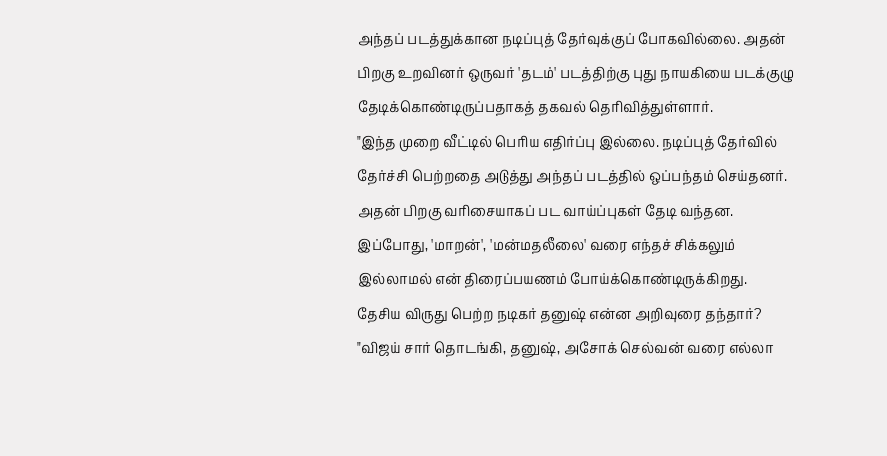அந்தப் படத்துக்கான நடிப்புத் தேர்வுக்குப் போகவில்லை. அதன் பிறகு உறவினர் ஒருவர் 'தடம்' படத்திற்கு புது நாயகியை படக்குழு தேடிக்கொண்டிருப்பதாகத் தகவல் தெரிவித்துள்ளார்.
"இந்த முறை வீட்டில் பெரிய எதிர்ப்பு இல்லை. நடிப்புத் தேர்வில் தேர்ச்சி பெற்றதை அடுத்து அந்தப் படத்தில் ஒப்பந்தம் செய்தனர். அதன் பிறகு வரிசையாகப் பட வாய்ப்புகள் தேடி வந்தன. இப்போது, 'மாறன்', 'மன்மதலீலை' வரை எந்தச் சிக்கலும் இல்லாமல் என் திரைப்பயணம் போய்க்கொண்டிருக்கிறது.
தேசிய விருது பெற்ற நடிகர் தனுஷ் என்ன அறிவுரை தந்தார்?
"விஜய் சார் தொடங்கி, தனுஷ், அசோக் செல்வன் வரை எல்லா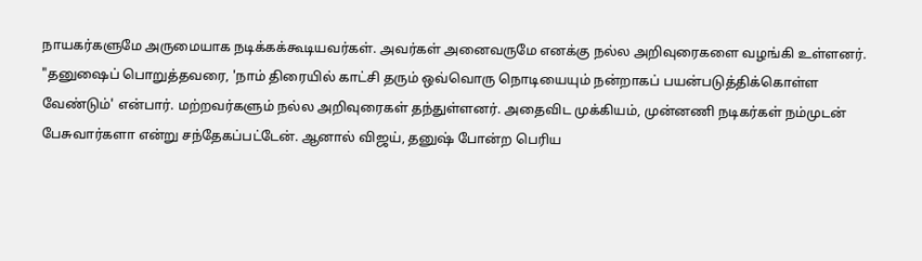நாயகர்களுமே அருமையாக நடிக்கக்கூடியவர்கள். அவர்கள் அனைவருமே எனக்கு நல்ல அறிவுரைகளை வழங்கி உள்ளனர்.
"தனுஷைப் பொறுத்தவரை, 'நாம் திரையில் காட்சி தரும் ஒவ்வொரு நொடியையும் நன்றாகப் பயன்படுத்திக்கொள்ள வேண்டும்' என்பார். மற்றவர்களும் நல்ல அறிவுரைகள் தந்துள்ளனர். அதைவிட முக்கியம், முன்னணி நடிகர்கள் நம்முடன் பேசுவார்களா என்று சந்தேகப்பட்டேன். ஆனால் விஜய், தனுஷ் போன்ற பெரிய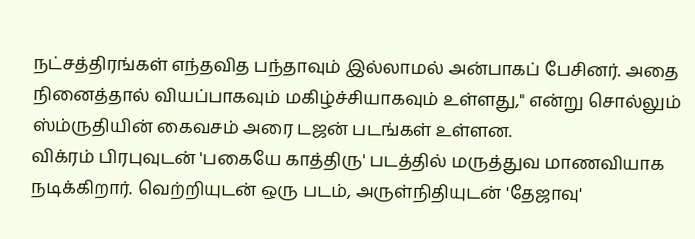நட்சத்திரங்கள் எந்தவித பந்தாவும் இல்லாமல் அன்பாகப் பேசினர். அதை நினைத்தால் வியப்பாகவும் மகிழ்ச்சியாகவும் உள்ளது," என்று சொல்லும் ஸ்ம்ருதியின் கைவசம் அரை டஜன் படங்கள் உள்ளன.
விக்ரம் பிரபுவுடன் 'பகையே காத்திரு' படத்தில் மருத்துவ மாணவியாக நடிக்கிறார். வெற்றியுடன் ஒரு படம், அருள்நிதியுடன் 'தேஜாவு'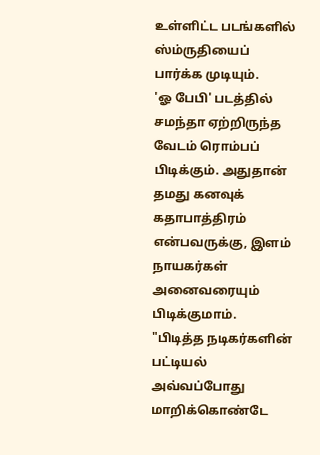உள்ளிட்ட படங்களில் ஸ்ம்ருதியைப் பார்க்க முடியும்.
'ஓ பேபி' படத்தில் சமந்தா ஏற்றிருந்த வேடம் ரொம்பப் பிடிக்கும். அதுதான் தமது கனவுக் கதாபாத்திரம் என்பவருக்கு, இளம் நாயகர்கள் அனைவரையும் பிடிக்குமாம்.
"பிடித்த நடிகர்களின் பட்டியல் அவ்வப்போது மாறிக்கொண்டே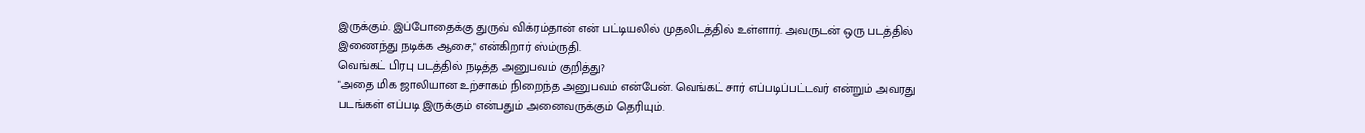இருக்கும். இப்போதைக்கு துருவ் விக்ரம்தான் என் பட்டியலில் முதலிடத்தில் உள்ளார். அவருடன் ஒரு படத்தில் இணைந்து நடிக்க ஆசை," என்கிறார் ஸ்ம்ருதி.
வெங்கட் பிரபு படத்தில் நடித்த அனுபவம் குறித்து?
"அதை மிக ஜாலியான உற்சாகம் நிறைந்த அனுபவம் என்பேன். வெங்கட் சார் எப்படிப்பட்டவர் என்றும் அவரது படங்கள் எப்படி இருக்கும் என்பதும் அனைவருக்கும் தெரியும்.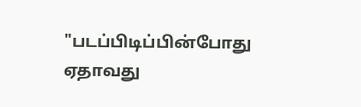"படப்பிடிப்பின்போது ஏதாவது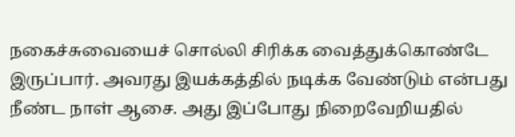நகைச்சுவையைச் சொல்லி சிரிக்க வைத்துக்கொண்டே இருப்பார். அவரது இயக்கத்தில் நடிக்க வேண்டும் என்பது நீண்ட நாள் ஆசை. அது இப்போது நிறைவேறியதில்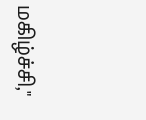மகிழ்ச்சி,"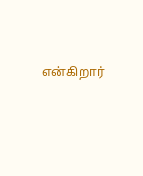என்கிறார்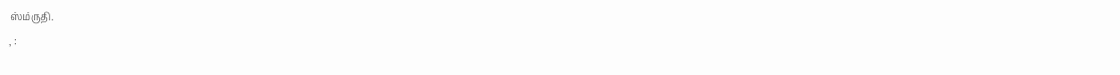ஸ்ம்ருதி.
, :